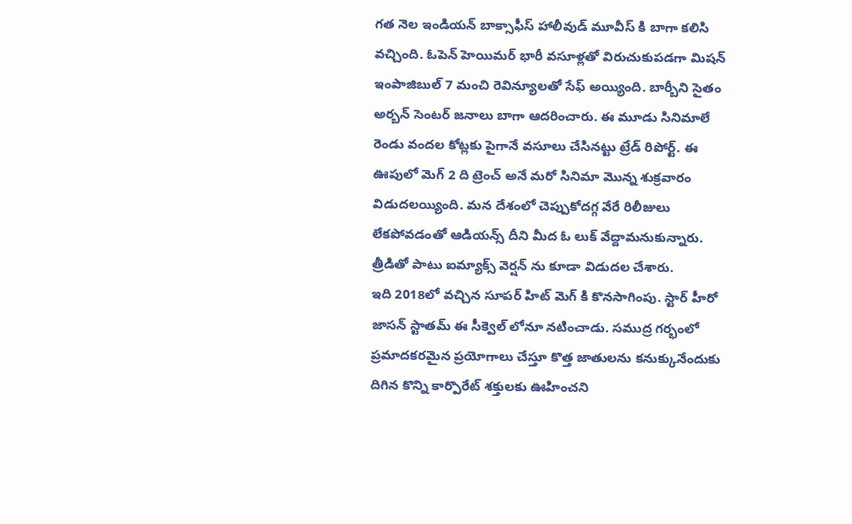గత నెల ఇండియన్ బాక్సాఫీస్ హాలీవుడ్ మూవీస్ కి బాగా కలిసి వచ్చింది. ఓపెన్ హెయిమర్ భారీ వసూళ్లతో విరుచుకుపడగా మిషన్ ఇంపాజిబుల్ 7 మంచి రెవిన్యూలతో సేఫ్ అయ్యింది. బార్బీని సైతం అర్బన్ సెంటర్ జనాలు బాగా ఆదరించారు. ఈ మూడు సినిమాలే రెండు వందల కోట్లకు పైగానే వసూలు చేసినట్టు ట్రేడ్ రిపోర్ట్. ఈ ఊపులో మెగ్ 2 ది ట్రెంచ్ అనే మరో సినిమా మొన్న శుక్రవారం విడుదలయ్యింది. మన దేశంలో చెప్పుకోదగ్గ వేరే రిలీజులు లేకపోవడంతో ఆడియన్స్ దీని మీద ఓ లుక్ వేద్దామనుకున్నారు. త్రీడితో పాటు ఐమ్యాక్స్ వెర్షన్ ను కూడా విడుదల చేశారు.
ఇది 2018లో వచ్చిన సూపర్ హిట్ మెగ్ కి కొనసాగింపు. స్టార్ హీరో జాసన్ స్టాతమ్ ఈ సీక్వెల్ లోనూ నటించాడు. సముద్ర గర్భంలో ప్రమాదకరమైన ప్రయోగాలు చేస్తూ కొత్త జాతులను కనుక్కునేందుకు దిగిన కొన్ని కార్పొరేట్ శక్తులకు ఊహించని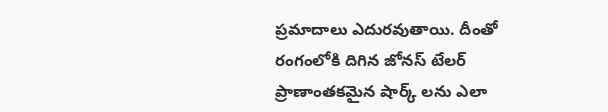ప్రమాదాలు ఎదురవుతాయి. దీంతో రంగంలోకి దిగిన జోనస్ టేలర్ ప్రాణాంతకమైన షార్క్ లను ఎలా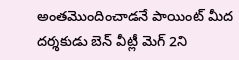అంతమొందించాడనే పాయింట్ మీద దర్శకుడు బెన్ వీట్లీ మెగ్ 2ని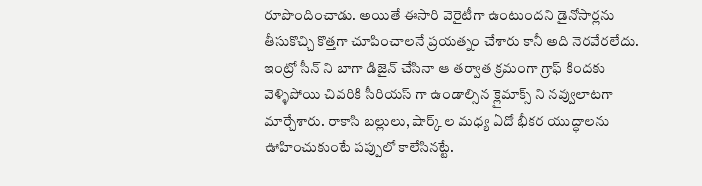రూపొందించాడు. అయితే ఈసారి వెరైటీగా ఉంటుందని డైనోసార్లను తీసుకొచ్చి కొత్తగా చూపించాలనే ప్రయత్నం చేశారు కానీ అది నెరవేరలేదు.
ఇంట్రో సీన్ ని బాగా డిజైన్ చేసినా ఆ తర్వాత క్రమంగా గ్రాఫ్ కిందకు వెళ్ళిపోయి చివరికి సీరియస్ గా ఉండాల్సిన క్లైమాక్స్ ని నవ్వులాటగా మార్చేశారు. రాకాసి బల్లులు, షార్క్ ల మధ్య ఏదో భీకర యుద్ధాలను ఊహించుకుంటే పప్పులో కాలేసినట్టే.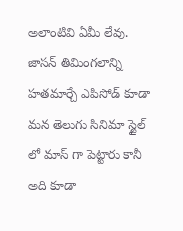అలాంటివి ఏమీ లేవు. జాసన్ తిమింగలాన్ని హతమార్చే ఎపిసోడ్ కూడా మన తెలుగు సినిమా స్టైల్ లో మాస్ గా పెట్టారు కానీ అది కూడా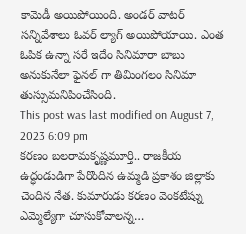కామెడీ అయిపోయింది. అండర్ వాటర్ సన్నివేశాలు ఓవర్ ల్యాగ్ అయిపోయాయి. ఎంత ఓపిక ఉన్నా సరే ఇదేం సినిమారా బాబు అనుకునేలా ఫైనల్ గా తిమింగలం సినిమా తుస్సుమనిపించేసింది.
This post was last modified on August 7, 2023 6:09 pm
కరణం బలరామకృష్ణమూర్తి.. రాజకీయ ఉద్ధండుడిగా పేరొందిన ఉమ్మడి ప్రకాశం జిల్లాకు చెందిన నేత. కుమారుడు కరణం వెంకటేష్ను ఎమ్మెల్యేగా చూసుకోవాలన్న…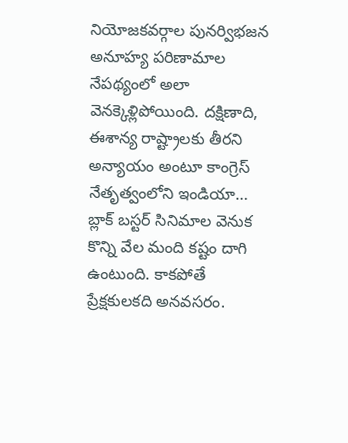నియోజకవర్గాల పునర్విభజన అనూహ్య పరిణామాల నేపథ్యంలో అలా వెనక్కెళ్లిపోయింది. దక్షిణాది, ఈశాన్య రాష్ట్రాలకు తీరని అన్యాయం అంటూ కాంగ్రెస్ నేతృత్వంలోని ఇండియా…
బ్లాక్ బస్టర్ సినిమాల వెనుక కొన్ని వేల మంది కష్టం దాగి ఉంటుంది. కాకపోతే ప్రేక్షకులకది అనవసరం.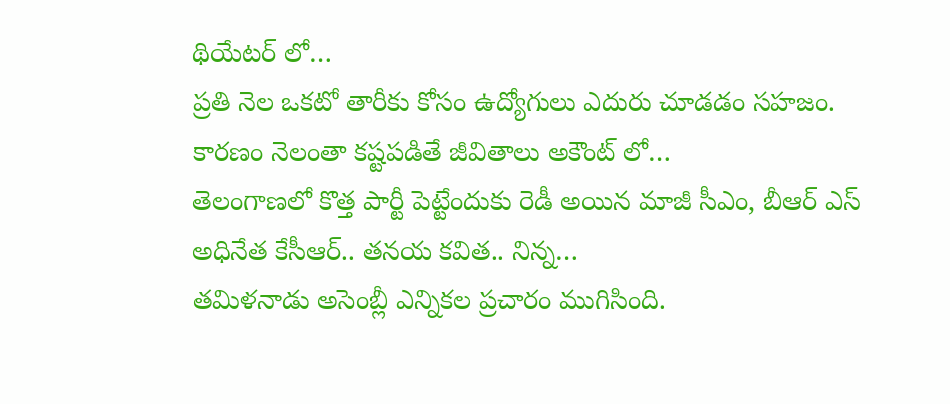థియేటర్ లో…
ప్రతి నెల ఒకటో తారీకు కోసం ఉద్యోగులు ఎదురు చూడడం సహజం. కారణం నెలంతా కష్టపడితే జీవితాలు అకౌంట్ లో…
తెలంగాణలో కొత్త పార్టీ పెట్టేందుకు రెడీ అయిన మాజీ సీఎం, బీఆర్ ఎస్ అధినేత కేసీఆర్.. తనయ కవిత.. నిన్న…
తమిళనాడు అసెంబ్లీ ఎన్నికల ప్రచారం ముగిసింది.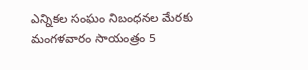ఎన్నికల సంఘం నిబంధనల మేరకు మంగళవారం సాయంత్రం 5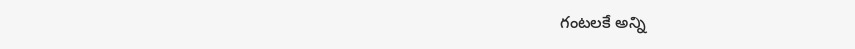గంటలకే అన్ని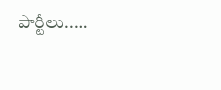పార్టీలు..…